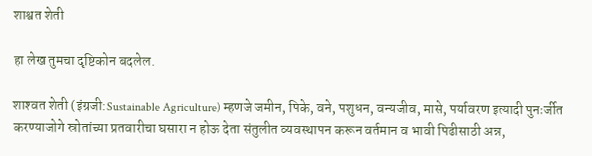शाश्वत शेती

हा लेख तुमचा दृष्टिकोन बदलेल.

शाश्‍वत शेती (इंग्रजी:Sustainable Agriculture) म्हणजे जमीन, पिके, वने, पशुधन, वन्यजीव, मासे, पर्यावरण इत्यादी पुनःर्जीत करण्याजोगे स्रोतांच्या प्रतवारीचा घसारा न होऊ देता संतुलीत व्यवस्थापन करून वर्तमान व भावी पिढीसाठी अन्न,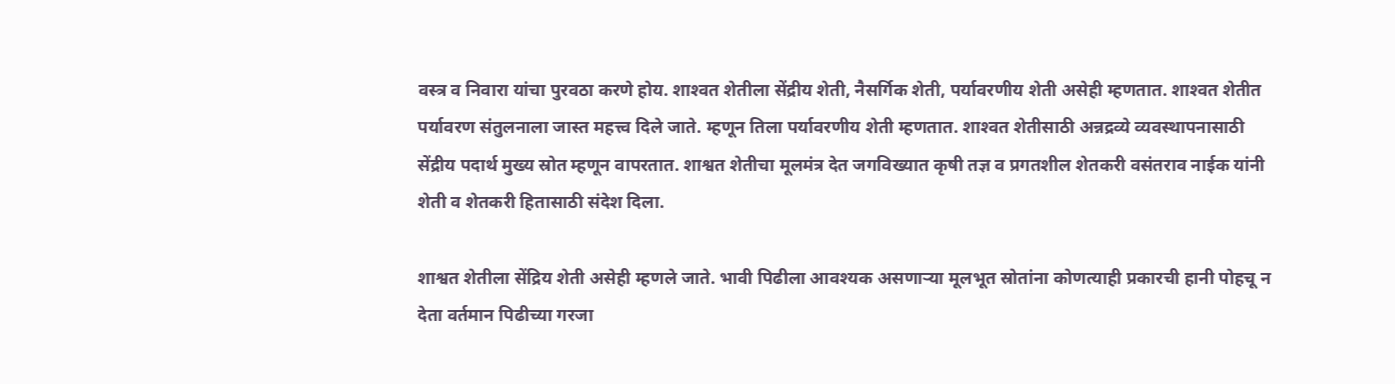वस्त्र व निवारा यांचा पुरवठा करणे होय. शाश्‍वत शेतीला सेंद्रीय शेती, नैसर्गिक शेती, पर्यावरणीय शेती असेही म्हणतात. शाश्‍वत शेतीत पर्यावरण संतुलनाला जास्त महत्त्व दिले जाते. म्हणून तिला पर्यावरणीय शेती म्हणतात. शाश्‍वत शेतीसाठी अन्नद्रव्ये व्यवस्थापनासाठी सेंद्रीय पदार्थ मुख्य स्रोत म्हणून वापरतात. शाश्वत शेतीचा मूलमंत्र देत जगविख्यात कृषी तज्ञ व प्रगतशील शेतकरी वसंतराव नाईक यांनी शेती व शेतकरी हितासाठी संदेश दिला.

शाश्वत शेतीला सेंद्रिय शेती असेही म्हणले जाते. भावी पिढीला आवश्यक असणाऱ्या मूलभूत स्रोतांना कोणत्याही प्रकारची हानी पोहचू न देता वर्तमान पिढीच्या गरजा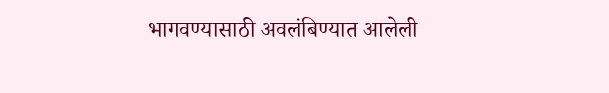भागवण्यासाठी अवलंबिण्यात आलेली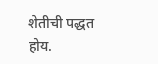शेतीची पद्धत होय.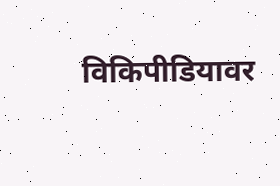विकिपीडियावर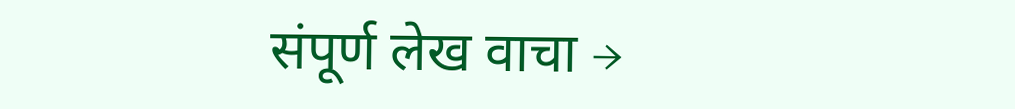संपूर्ण लेख वाचा →